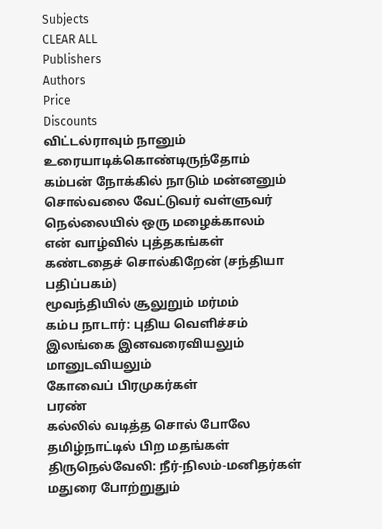Subjects
CLEAR ALL
Publishers
Authors
Price
Discounts
விட்டல்ராவும் நானும் உரையாடிக்கொண்டிருந்தோம்
கம்பன் நோக்கில் நாடும் மன்னனும்
சொல்வலை வேட்டுவர் வள்ளுவர்
நெல்லையில் ஒரு மழைக்காலம்
என் வாழ்வில் புத்தகங்கள்
கண்டதைச் சொல்கிறேன் (சந்தியா பதிப்பகம்)
மூவந்தியில் சூலுறும் மர்மம்
கம்ப நாடார்: புதிய வெளிச்சம்
இலங்கை இனவரைவியலும் மானுடவியலும்
கோவைப் பிரமுகர்கள்
பரண்
கல்லில் வடித்த சொல் போலே
தமிழ்நாட்டில் பிற மதங்கள்
திருநெல்வேலி: நீர்-நிலம்-மனிதர்கள்
மதுரை போற்றுதும்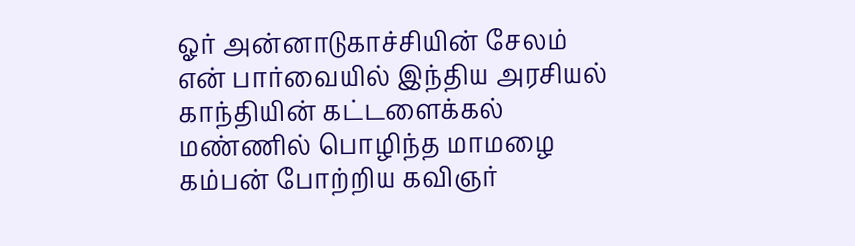ஓர் அன்னாடுகாச்சியின் சேலம்
என் பார்வையில் இந்திய அரசியல்
காந்தியின் கட்டளைக்கல்
மண்ணில் பொழிந்த மாமழை
கம்பன் போற்றிய கவிஞர்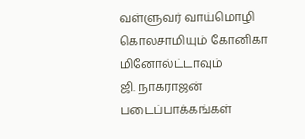வள்ளுவர் வாய்மொழி
கொலசாமியும் கோனிகா மினோல்ட்டாவும்
ஜி. நாகராஜன் படைப்பாக்கங்கள்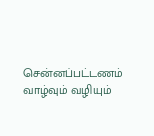சென்னப்பட்டணம் வாழ்வும் வழியும்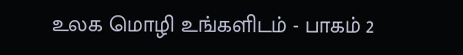உலக மொழி உங்களிடம் - பாகம் 2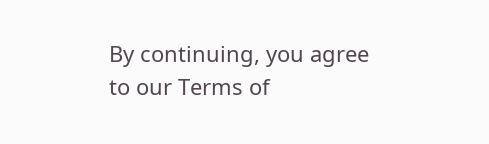By continuing, you agree to our Terms of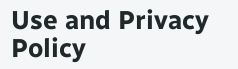Use and Privacy Policy